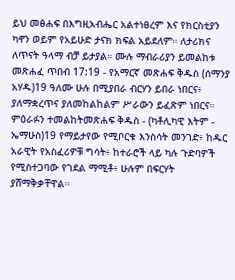ይህ መፅሐፍ በእግዚአብሔር አልተነፀረም እና የክርስቲያን ካኖን ወይም የአይሁድ ታናክ ክፍል አይደለም። ለታሪክና ለጥናት ዓላማ ብቻ ይታያል። ሙሉ ማብራሪያን ይመልከቱ መጽሐፈ ጥበብ 17:19 - የአማርኛ መጽሐፍ ቅዱስ (ሰማንያ አሃዱ)19 ዓለሙ ሁሉ በሚያበራ ብርሃን ይበራ ነበርና፥ ያለማቋረጥና ያለመከልከልም ሥራውን ይፈጽም ነበርና። ምዕራፉን ተመልከትመጽሐፍ ቅዱስ - (ካቶሊካዊ እትም - ኤማሁስ)19 የማይታየው የሚቦርቁ እንስሳት መንገድ፥ ከዱር አራዊት የአስፈሪዎቹ ግሳት፥ ከተራሮች ላይ ካሉ ጉድባዎች የሚስተጋባው የገደል ማሚቶ፥ ሁሉም በፍርሃት ያሸማቅቃቸዋል።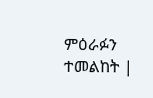ምዕራፉን ተመልከት |